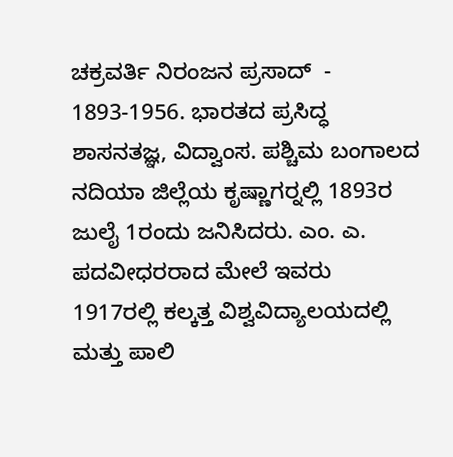ಚಕ್ರವರ್ತಿ ನಿರಂಜನ ಪ್ರಸಾದ್  -
1893-1956. ಭಾರತದ ಪ್ರಸಿದ್ಧ ಶಾಸನತಜ್ಞ, ವಿದ್ವಾಂಸ. ಪಶ್ಚಿಮ ಬಂಗಾಲದ ನದಿಯಾ ಜಿಲ್ಲೆಯ ಕೃಷ್ಣಾಗರ್‍ನಲ್ಲಿ 1893ರ ಜುಲೈ 1ರಂದು ಜನಿಸಿದರು. ಎಂ. ಎ. ಪದವೀಧರರಾದ ಮೇಲೆ ಇವರು 1917ರಲ್ಲಿ ಕಲ್ಕತ್ತ ವಿಶ್ವವಿದ್ಯಾಲಯದಲ್ಲಿ ಮತ್ತು ಪಾಲಿ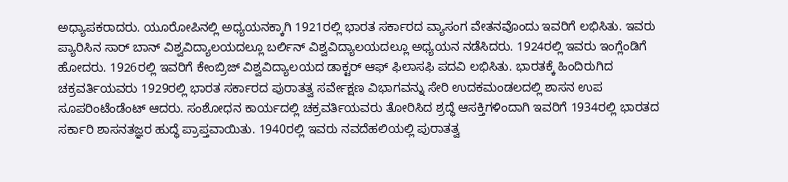ಅಧ್ಯಾಪಕರಾದರು. ಯೂರೋಪಿನಲ್ಲಿ ಅಧ್ಯಯನಕ್ಕಾಗಿ 1921ರಲ್ಲಿ ಭಾರತ ಸರ್ಕಾರದ ವ್ಯಾಸಂಗ ವೇತನವೊಂದು ಇವರಿಗೆ ಲಭಿಸಿತು. ಇವರು ಪ್ಯಾರಿಸಿನ ಸಾರ್ ಬಾನ್ ವಿಶ್ವವಿದ್ಯಾಲಯದಲ್ಲೂ ಬರ್ಲಿನ್ ವಿಶ್ವವಿದ್ಯಾಲಯದಲ್ಲೂ ಅಧ್ಯಯನ ನಡೆಸಿದರು. 1924ರಲ್ಲಿ ಇವರು ಇಂಗ್ಲೆಂಡಿಗೆ ಹೋದರು. 1926ರಲ್ಲಿ ಇವರಿಗೆ ಕೇಂಬ್ರಿಜ್ ವಿಶ್ವವಿದ್ಯಾಲಯದ ಡಾಕ್ಟರ್ ಆಫ್ ಫಿಲಾಸಫಿ ಪದವಿ ಲಭಿಸಿತು. ಭಾರತಕ್ಕೆ ಹಿಂದಿರುಗಿದ ಚಕ್ರವರ್ತಿಯವರು 1929ರಲ್ಲಿ ಭಾರತ ಸರ್ಕಾರದ ಪುರಾತತ್ವ ಸರ್ವೇಕ್ಷಣ ವಿಭಾಗವನ್ನು ಸೇರಿ ಉದಕಮಂಡಲದಲ್ಲಿ ಶಾಸನ ಉಪ ಸೂಪರಿಂಟೆಂಡೆಂಟ್ ಆದರು. ಸಂಶೋಧನ ಕಾರ್ಯದಲ್ಲಿ ಚಕ್ರವರ್ತಿಯವರು ತೋರಿಸಿದ ಶ್ರದ್ಧೆ ಆಸಕ್ತಿಗಳಿಂದಾಗಿ ಇವರಿಗೆ 1934ರಲ್ಲಿ ಭಾರತದ ಸರ್ಕಾರಿ ಶಾಸನತಜ್ಞರ ಹುದ್ಧೆ ಪ್ರಾಪ್ತವಾಯಿತು. 1940ರಲ್ಲಿ ಇವರು ನವದೆಹಲಿಯಲ್ಲಿ ಪುರಾತತ್ವ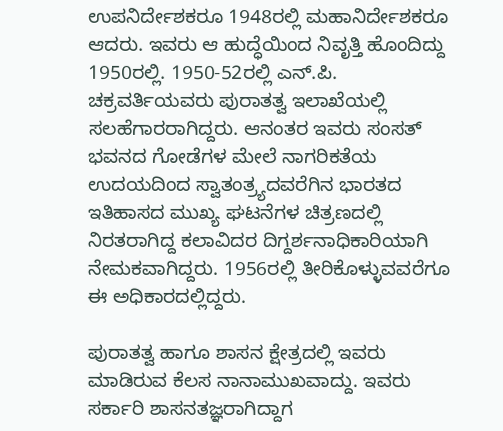ಉಪನಿರ್ದೇಶಕರೂ 1948ರಲ್ಲಿ ಮಹಾನಿರ್ದೇಶಕರೂ ಆದರು. ಇವರು ಆ ಹುದ್ಧೆಯಿಂದ ನಿವೃತ್ತಿ ಹೊಂದಿದ್ದು 1950ರಲ್ಲಿ. 1950-52ರಲ್ಲಿ ಎನ್.ಪಿ. ಚಕ್ರವರ್ತಿಯವರು ಪುರಾತತ್ವ ಇಲಾಖೆಯಲ್ಲಿ ಸಲಹೆಗಾರರಾಗಿದ್ದರು. ಆನಂತರ ಇವರು ಸಂಸತ್ ಭವನದ ಗೋಡೆಗಳ ಮೇಲೆ ನಾಗರಿಕತೆಯ ಉದಯದಿಂದ ಸ್ವಾತಂತ್ರ್ಯದವರೆಗಿನ ಭಾರತದ ಇತಿಹಾಸದ ಮುಖ್ಯ ಘಟನೆಗಳ ಚಿತ್ರಣದಲ್ಲಿ ನಿರತರಾಗಿದ್ದ ಕಲಾವಿದರ ದಿಗ್ದರ್ಶನಾಧಿಕಾರಿಯಾಗಿ ನೇಮಕವಾಗಿದ್ದರು. 1956ರಲ್ಲಿ ತೀರಿಕೊಳ್ಳುವವರೆಗೂ ಈ ಅಧಿಕಾರದಲ್ಲಿದ್ದರು.

ಪುರಾತತ್ವ ಹಾಗೂ ಶಾಸನ ಕ್ಷೇತ್ರದಲ್ಲಿ ಇವರು ಮಾಡಿರುವ ಕೆಲಸ ನಾನಾಮುಖವಾದ್ದು. ಇವರು ಸರ್ಕಾರಿ ಶಾಸನತಜ್ಞರಾಗಿದ್ದಾಗ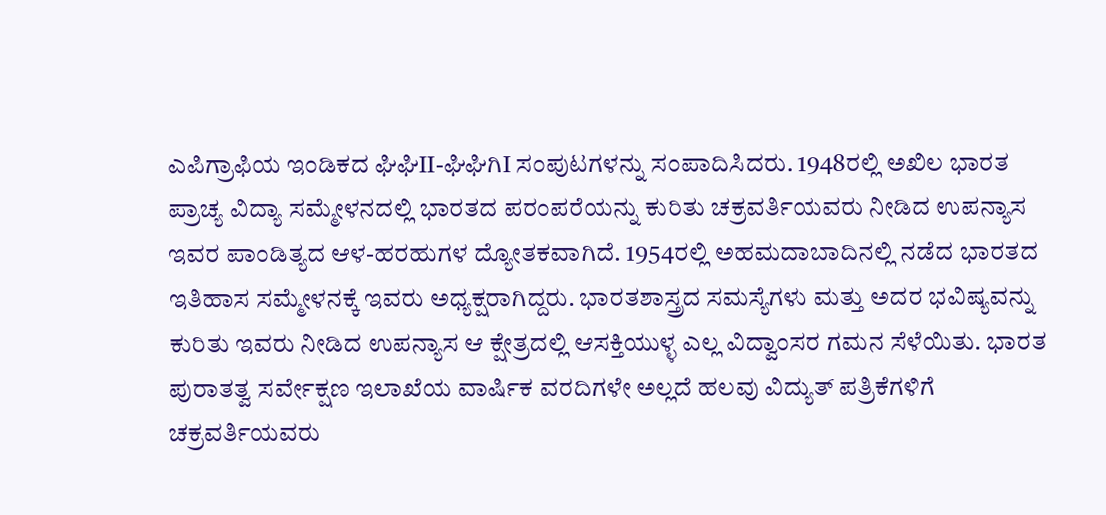ಎಪಿಗ್ರಾಫಿಯ ಇಂಡಿಕದ ಘಿಘಿII-ಘಿಘಿಗಿI ಸಂಪುಟಗಳನ್ನು ಸಂಪಾದಿಸಿದರು. 1948ರಲ್ಲಿ ಅಖಿಲ ಭಾರತ ಪ್ರಾಚ್ಯ ವಿದ್ಯಾ ಸಮ್ಮೇಳನದಲ್ಲಿ ಭಾರತದ ಪರಂಪರೆಯನ್ನು ಕುರಿತು ಚಕ್ರವರ್ತಿಯವರು ನೀಡಿದ ಉಪನ್ಯಾಸ ಇವರ ಪಾಂಡಿತ್ಯದ ಆಳ-ಹರಹುಗಳ ದ್ಯೋತಕವಾಗಿದೆ. 1954ರಲ್ಲಿ ಅಹಮದಾಬಾದಿನಲ್ಲಿ ನಡೆದ ಭಾರತದ ಇತಿಹಾಸ ಸಮ್ಮೇಳನಕ್ಕೆ ಇವರು ಅಧ್ಯಕ್ಷರಾಗಿದ್ದರು. ಭಾರತಶಾಸ್ತ್ರದ ಸಮಸ್ಯೆಗಳು ಮತ್ತು ಅದರ ಭವಿಷ್ಯವನ್ನು ಕುರಿತು ಇವರು ನೀಡಿದ ಉಪನ್ಯಾಸ ಆ ಕ್ಷೇತ್ರದಲ್ಲಿ ಆಸಕ್ತಿಯುಳ್ಳ ಎಲ್ಲ ವಿದ್ವಾಂಸರ ಗಮನ ಸೆಳೆಯಿತು. ಭಾರತ ಪುರಾತತ್ವ ಸರ್ವೇಕ್ಷಣ ಇಲಾಖೆಯ ವಾರ್ಷಿಕ ವರದಿಗಳೇ ಅಲ್ಲದೆ ಹಲವು ವಿದ್ಯುತ್ ಪತ್ರಿಕೆಗಳಿಗೆ ಚಕ್ರವರ್ತಿಯವರು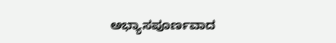ಅಭ್ಯಾಸಪೂರ್ಣವಾದ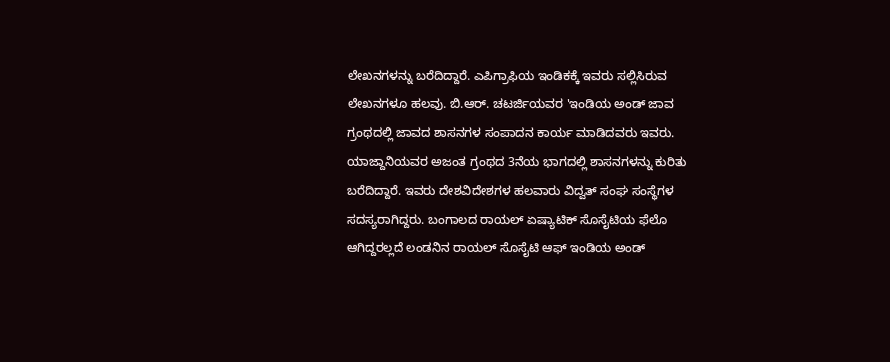ಲೇಖನಗಳನ್ನು ಬರೆದಿದ್ದಾರೆ. ಎಪಿಗ್ರಾಫಿಯ ಇಂಡಿಕಕ್ಕೆ ಇವರು ಸಲ್ಲಿಸಿರುವ ಲೇಖನಗಳೂ ಹಲವು. ಬಿ.ಆರ್. ಚಟರ್ಜಿಯವರ 'ಇಂಡಿಯ ಅಂಡ್ ಜಾವ ಗ್ರಂಥದಲ್ಲಿ ಜಾವದ ಶಾಸನಗಳ ಸಂಪಾದನ ಕಾರ್ಯ ಮಾಡಿದವರು ಇವರು. ಯಾಜ್ದಾನಿಯವರ ಅಜಂತ ಗ್ರಂಥದ 3ನೆಯ ಭಾಗದಲ್ಲಿ ಶಾಸನಗಳನ್ನು ಕುರಿತು ಬರೆದಿದ್ದಾರೆ. ಇವರು ದೇಶವಿದೇಶಗಳ ಹಲವಾರು ವಿದ್ವತ್ ಸಂಘ ಸಂಸ್ಥೆಗಳ ಸದಸ್ಯರಾಗಿದ್ದರು. ಬಂಗಾಲದ ರಾಯಲ್ ಏಷ್ಯಾಟಿಕ್ ಸೊಸೈಟಿಯ ಫೆಲೊ ಆಗಿದ್ದರಲ್ಲದೆ ಲಂಡನಿನ ರಾಯಲ್ ಸೊಸೈಟಿ ಆಫ್ ಇಂಡಿಯ ಅಂಡ್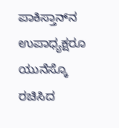ಪಾಕಿಸ್ತಾನ್‍ನ ಉಪಾಧ್ಯಕ್ಷರೂ ಯುನೆಸ್ಕೊ ರಚಿಸಿದ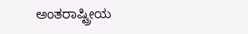ಅಂತರಾಷ್ಟ್ರೀಯ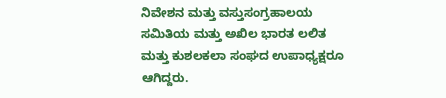ನಿವೇಶನ ಮತ್ತು ವಸ್ತುಸಂಗ್ರಹಾಲಯ ಸಮಿತಿಯ ಮತ್ತು ಅಖಿಲ ಭಾರತ ಲಲಿತ ಮತ್ತು ಕುಶಲಕಲಾ ಸಂಘದ ಉಪಾಧ್ಯಕ್ಷರೂ ಆಗಿದ್ದರು.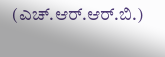(ಎಚ್.ಆರ್.ಆರ್.ಬಿ.)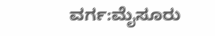ವರ್ಗ:ಮೈಸೂರು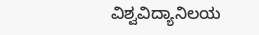ವಿಶ್ವವಿದ್ಯಾನಿಲಯ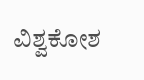ವಿಶ್ವಕೋಶ